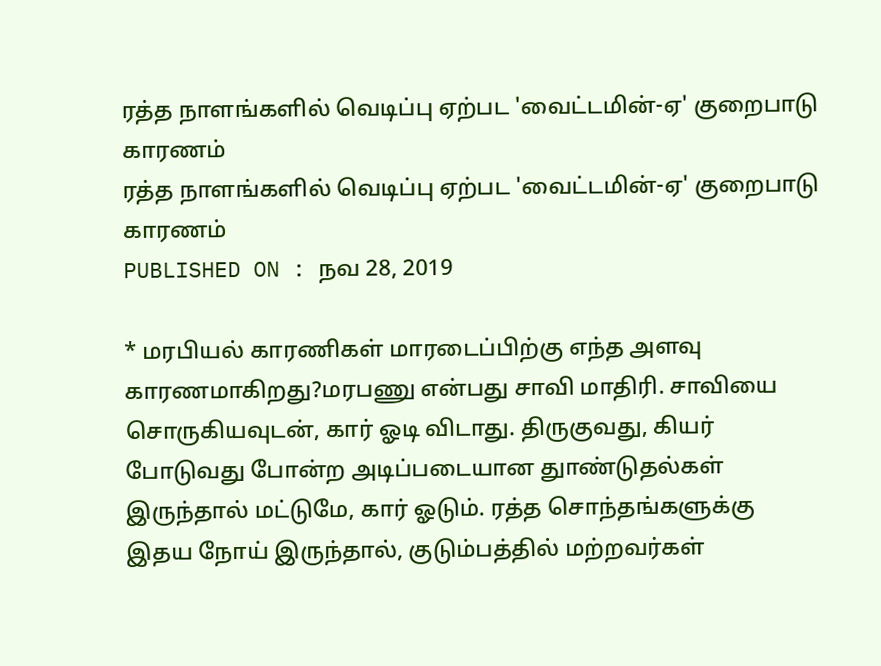ரத்த நாளங்களில் வெடிப்பு ஏற்பட 'வைட்டமின்-ஏ' குறைபாடு காரணம்
ரத்த நாளங்களில் வெடிப்பு ஏற்பட 'வைட்டமின்-ஏ' குறைபாடு காரணம்
PUBLISHED ON : நவ 28, 2019

* மரபியல் காரணிகள் மாரடைப்பிற்கு எந்த அளவு காரணமாகிறது?மரபணு என்பது சாவி மாதிரி. சாவியை சொருகியவுடன், கார் ஓடி விடாது. திருகுவது, கியர் போடுவது போன்ற அடிப்படையான துாண்டுதல்கள் இருந்தால் மட்டுமே, கார் ஓடும். ரத்த சொந்தங்களுக்கு இதய நோய் இருந்தால், குடும்பத்தில் மற்றவர்கள்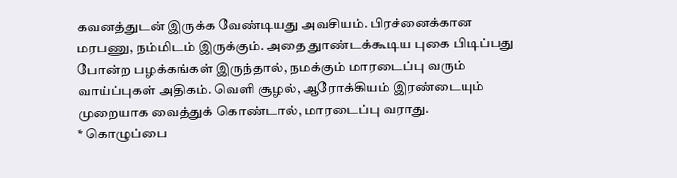கவனத்துடன் இருக்க வேண்டியது அவசியம். பிரச்னைக்கான மரபணு, நம்மிடம் இருக்கும். அதை துாண்டக்கூடிய புகை பிடிப்பது போன்ற பழக்கங்கள் இருந்தால், நமக்கும் மாரடைப்பு வரும் வாய்ப்புகள் அதிகம். வெளி சூழல், ஆரோக்கியம் இரண்டையும் முறையாக வைத்துக் கொண்டால், மாரடைப்பு வராது.
* கொழுப்பை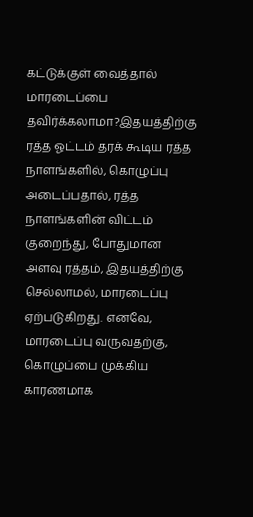கட்டுக்குள் வைத்தால் மாரடைப்பை தவிர்க்கலாமா?இதயத்திற்கு ரத்த ஓட்டம் தரக் கூடிய ரத்த நாளங்களில், கொழுப்பு அடைப்பதால், ரத்த நாளங்களின் விட்டம் குறைந்து, போதுமான அளவு ரத்தம், இதயத்திற்கு செல்லாமல், மாரடைப்பு ஏற்படுகிறது. எனவே, மாரடைப்பு வருவதற்கு, கொழுப்பை முக்கிய காரணமாக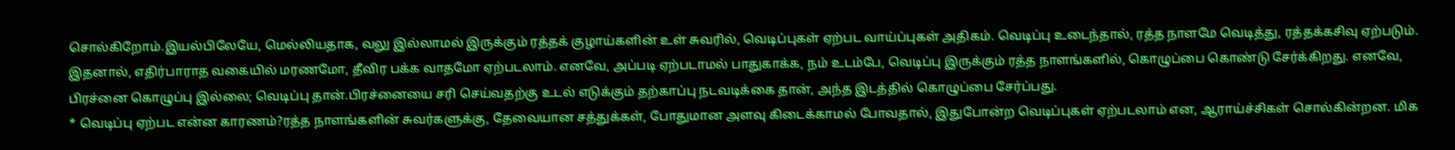சொல்கிறோம்.இயல்பிலேயே, மெல்லியதாக, வலு இல்லாமல் இருக்கும் ரத்தக் குழாய்களின் உள் சுவரில், வெடிப்புகள் ஏற்பட வாய்ப்புகள் அதிகம். வெடிப்பு உடைந்தால், ரத்த நாளமே வெடித்து, ரத்தக்கசிவு ஏற்படும். இதனால், எதிர்பாராத வகையில் மரணமோ, தீவிர பக்க வாதமோ ஏற்படலாம். எனவே, அப்படி ஏற்படாமல் பாதுகாக்க, நம் உடம்பே, வெடிப்பு இருக்கும் ரத்த நாளங்களில், கொழுப்பை கொண்டு சேர்க்கிறது. எனவே, பிரச்னை கொழுப்பு இல்லை; வெடிப்பு தான்.பிரச்னையை சரி செய்வதற்கு உடல் எடுக்கும் தற்காப்பு நடவடிக்கை தான், அந்த இடத்தில் கொழுப்பை சேர்ப்பது.
* வெடிப்பு ஏற்பட என்ன காரணம்?ரத்த நாளங்களின் சுவர்களுக்கு, தேவையான சத்துக்கள், போதுமான அளவு கிடைக்காமல் போவதால், இதுபோன்ற வெடிப்புகள் ஏற்படலாம் என, ஆராய்ச்சிகள் சொல்கின்றன. மிக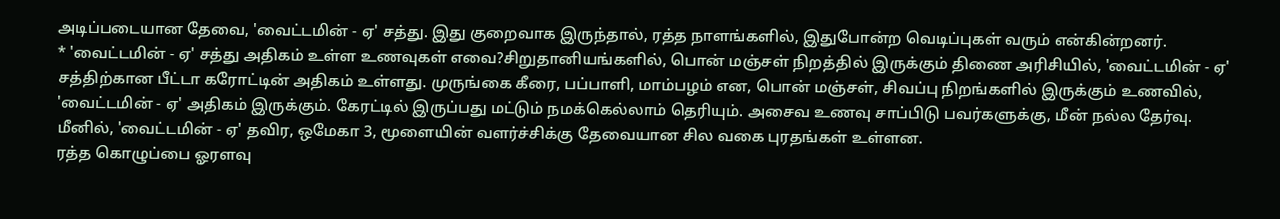அடிப்படையான தேவை, 'வைட்டமின் - ஏ' சத்து. இது குறைவாக இருந்தால், ரத்த நாளங்களில், இதுபோன்ற வெடிப்புகள் வரும் என்கின்றனர்.
* 'வைட்டமின் - ஏ' சத்து அதிகம் உள்ள உணவுகள் எவை?சிறுதானியங்களில், பொன் மஞ்சள் நிறத்தில் இருக்கும் திணை அரிசியில், 'வைட்டமின் - ஏ' சத்திற்கான பீட்டா கரோட்டின் அதிகம் உள்ளது. முருங்கை கீரை, பப்பாளி, மாம்பழம் என, பொன் மஞ்சள், சிவப்பு நிறங்களில் இருக்கும் உணவில், 'வைட்டமின் - ஏ' அதிகம் இருக்கும். கேரட்டில் இருப்பது மட்டும் நமக்கெல்லாம் தெரியும். அசைவ உணவு சாப்பிடு பவர்களுக்கு, மீன் நல்ல தேர்வு. மீனில், 'வைட்டமின் - ஏ' தவிர, ஒமேகா 3, மூளையின் வளர்ச்சிக்கு தேவையான சில வகை புரதங்கள் உள்ளன.
ரத்த கொழுப்பை ஓரளவு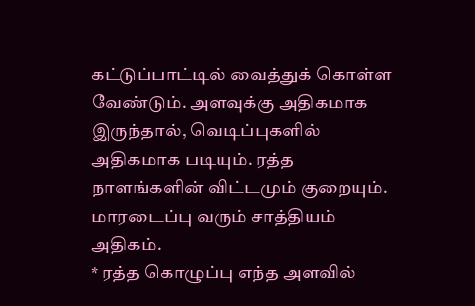கட்டுப்பாட்டில் வைத்துக் கொள்ள வேண்டும். அளவுக்கு அதிகமாக இருந்தால், வெடிப்புகளில் அதிகமாக படியும். ரத்த நாளங்களின் விட்டமும் குறையும். மாரடைப்பு வரும் சாத்தியம் அதிகம்.
* ரத்த கொழுப்பு எந்த அளவில்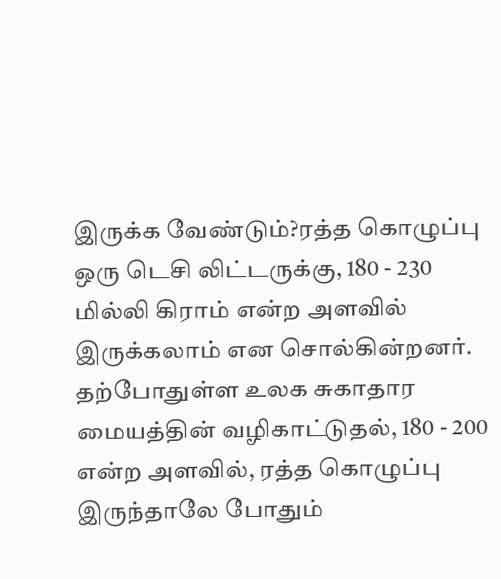இருக்க வேண்டும்?ரத்த கொழுப்பு ஒரு டெசி லிட்டருக்கு, 180 - 230 மில்லி கிராம் என்ற அளவில் இருக்கலாம் என சொல்கின்றனர். தற்போதுள்ள உலக சுகாதார மையத்தின் வழிகாட்டுதல், 180 - 200 என்ற அளவில், ரத்த கொழுப்பு இருந்தாலே போதும்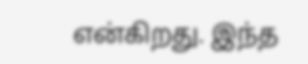என்கிறது. இந்த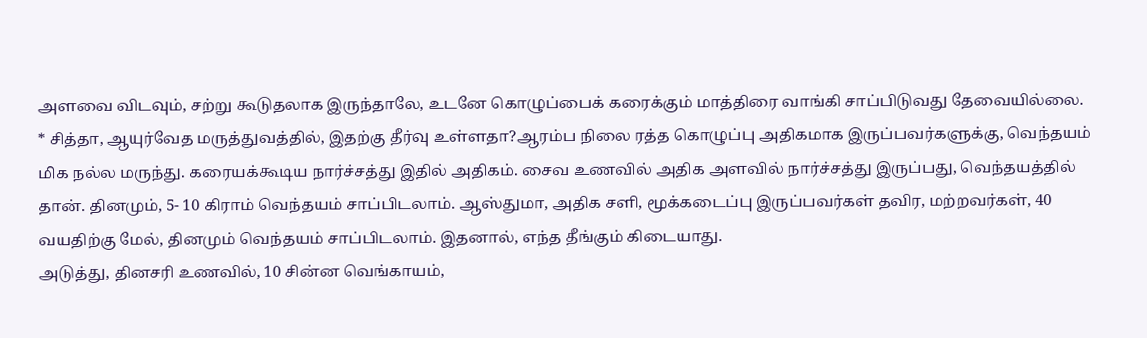அளவை விடவும், சற்று கூடுதலாக இருந்தாலே, உடனே கொழுப்பைக் கரைக்கும் மாத்திரை வாங்கி சாப்பிடுவது தேவையில்லை.
* சித்தா, ஆயுர்வேத மருத்துவத்தில், இதற்கு தீர்வு உள்ளதா?ஆரம்ப நிலை ரத்த கொழுப்பு அதிகமாக இருப்பவர்களுக்கு, வெந்தயம் மிக நல்ல மருந்து. கரையக்கூடிய நார்ச்சத்து இதில் அதிகம். சைவ உணவில் அதிக அளவில் நார்ச்சத்து இருப்பது, வெந்தயத்தில் தான். தினமும், 5- 10 கிராம் வெந்தயம் சாப்பிடலாம். ஆஸ்துமா, அதிக சளி, மூக்கடைப்பு இருப்பவர்கள் தவிர, மற்றவர்கள், 40 வயதிற்கு மேல், தினமும் வெந்தயம் சாப்பிடலாம். இதனால், எந்த தீங்கும் கிடையாது.
அடுத்து, தினசரி உணவில், 10 சின்ன வெங்காயம்,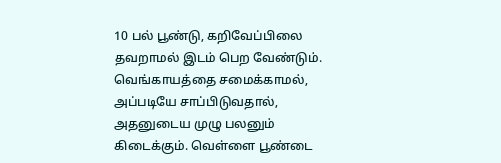10 பல் பூண்டு, கறிவேப்பிலை தவறாமல் இடம் பெற வேண்டும். வெங்காயத்தை சமைக்காமல், அப்படியே சாப்பிடுவதால், அதனுடைய முழு பலனும் கிடைக்கும். வெள்ளை பூண்டை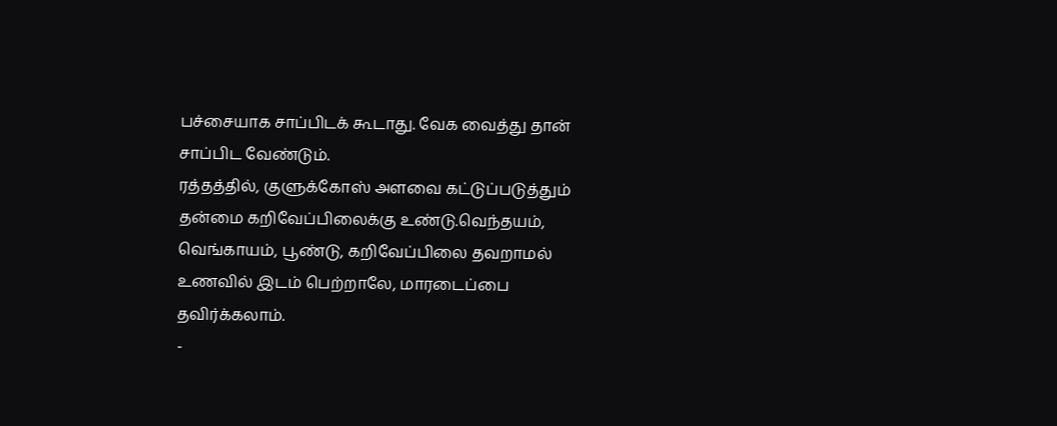பச்சையாக சாப்பிடக் கூடாது. வேக வைத்து தான் சாப்பிட வேண்டும்.
ரத்தத்தில், குளுக்கோஸ் அளவை கட்டுப்படுத்தும் தன்மை கறிவேப்பிலைக்கு உண்டு.வெந்தயம், வெங்காயம், பூண்டு, கறிவேப்பிலை தவறாமல் உணவில் இடம் பெற்றாலே, மாரடைப்பை தவிர்க்கலாம்.
-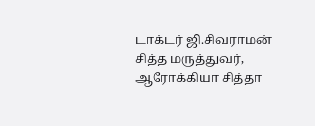டாக்டர் ஜி.சிவராமன் சித்த மருத்துவர், ஆரோக்கியா சித்தா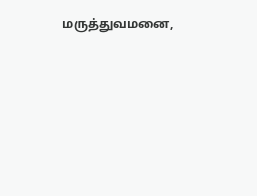மருத்துவமனை,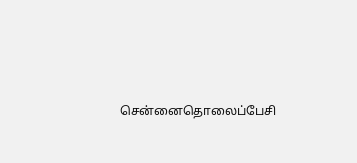சென்னைதொலைப்பேசி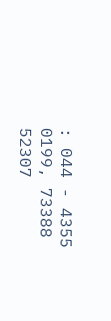: 044 - 4355 0199, 73388 52307